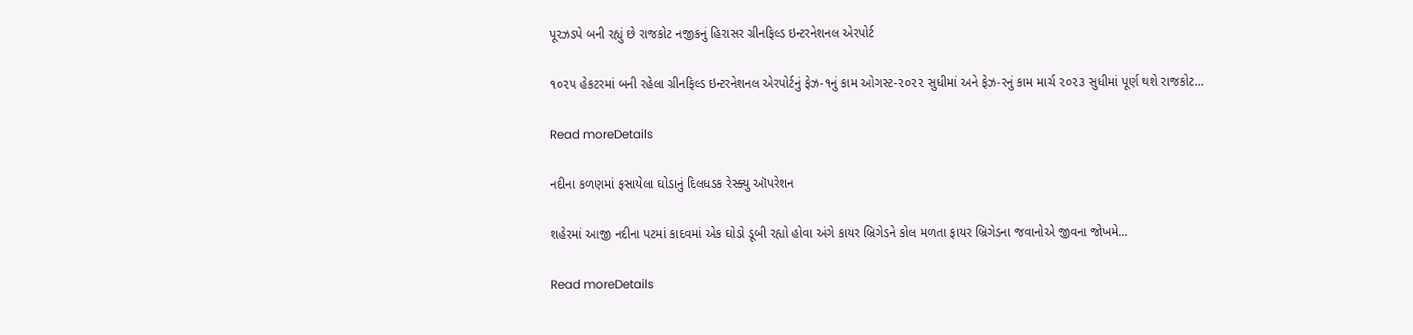પૂરઝડપે બની રહ્યું છે રાજકોટ નજીકનું હિરાસર ગ્રીનફિલ્ડ ઇન્ટરનેશનલ એરપોર્ટ

૧૦૨૫ હેકટરમાં બની રહેલા ગ્રીનફિલ્ડ ઇન્ટરનેશનલ એરપોર્ટનું ફેઝ-૧નું કામ ઓગસ્ટ-૨૦૨૨ સુધીમાં અને ફેઝ-રનું કામ માર્ચ ૨૦૨૩ સુધીમાં પૂર્ણ થશે રાજકોટ...

Read moreDetails

નદીના કળણમાં ફસાયેલા ઘોડાનું દિલધડક રેસ્ક્યુ ઑપરેશન

શહેરમાં આજી નદીના પટમાં કાદવમાં એક ઘોડો ડૂબી રહ્યો હોવા અંગે કાયર બ્રિગેડને કોલ મળતા ફાયર બ્રિગેડના જવાનોએ જીવના જોખમે...

Read moreDetails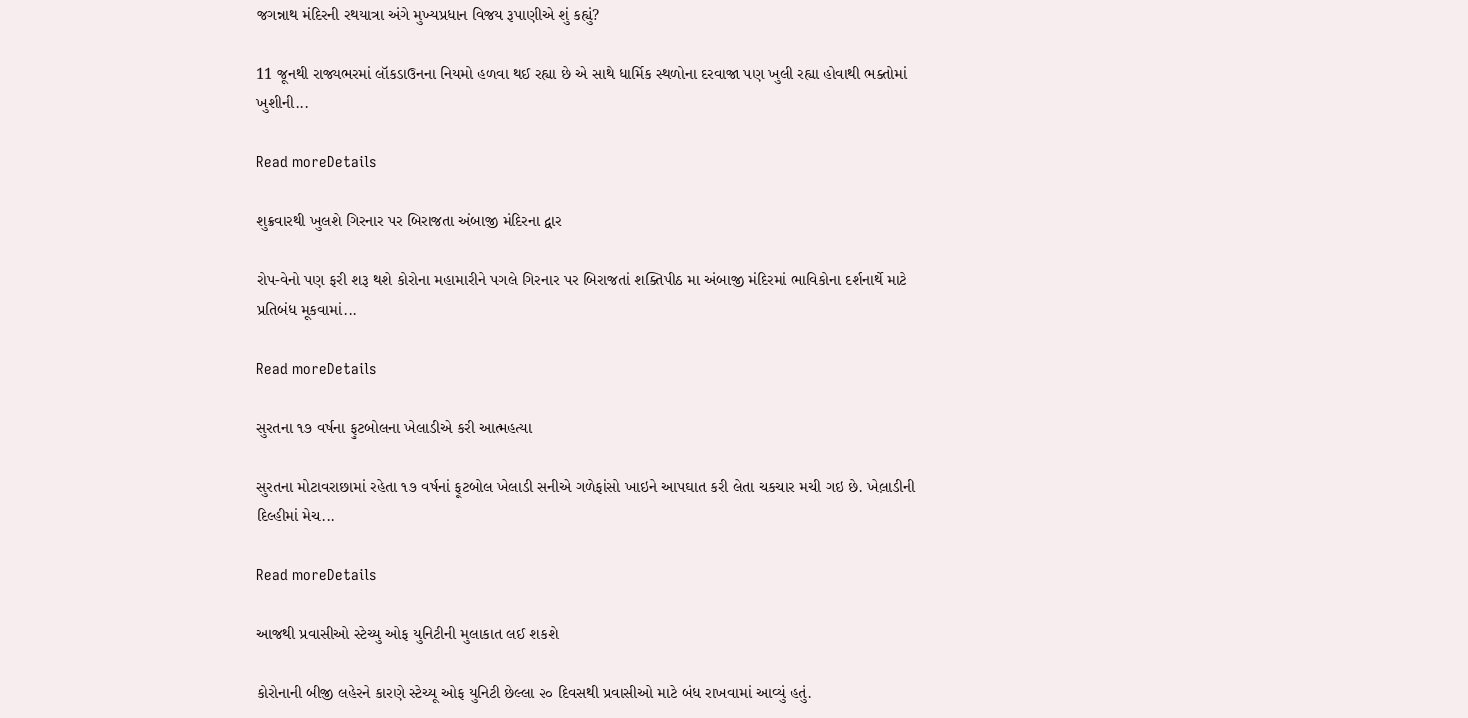જગન્નાથ મંદિરની રથયાત્રા અંગે મુખ્યપ્રધાન વિજય રૂપાણીએ શું કહ્યું?

11 જૂનથી રાજ્યભરમાં લૉકડાઉનના નિયમો હળવા થઈ રહ્યા છે એ સાથે ધાર્મિક સ્થળોના દરવાજા પણ ખુલી રહ્યા હોવાથી ભક્તોમાં ખુશીની...

Read moreDetails

શુક્રવારથી ખુલશે ગિરનાર પર બિરાજતા અંબાજી મંદિરના દ્વાર

રોપ-વેનો પણ ફરી શરૂ થશે કોરોના મહામારીને પગલે ગિરનાર પર બિરાજતાં શક્તિપીઠ મા અંબાજી મંદિરમાં ભાવિકોના દર્શનાર્થે માટે પ્રતિબંધ મૂકવામાં...

Read moreDetails

સુરતના ૧૭ વર્ષના ફુટબોલના ખેલાડીએ કરી આત્મહત્યા

સુરતના મોટાવરાછામાં રહેતા ૧૭ વર્ષનાં ફૂટબોલ ખેલાડી સનીએ ગળેફાંસો ખાઇને આપઘાત કરી લેતા ચકચાર મચી ગઇ છે. ખેલ઼ાડીની દિલ્હીમાં મેચ...

Read moreDetails

આજથી પ્રવાસીઓ સ્ટેચ્યુ ઓફ યુનિટીની મુલાકાત લઈ શકશે

કોરોનાની બીજી લહેરને કારણે સ્ટેચ્યૂ ઓફ યુનિટી છેલ્લા ૨૦ દિવસથી પ્રવાસીઓ માટે બંધ રાખવામાં આવ્યું હતું.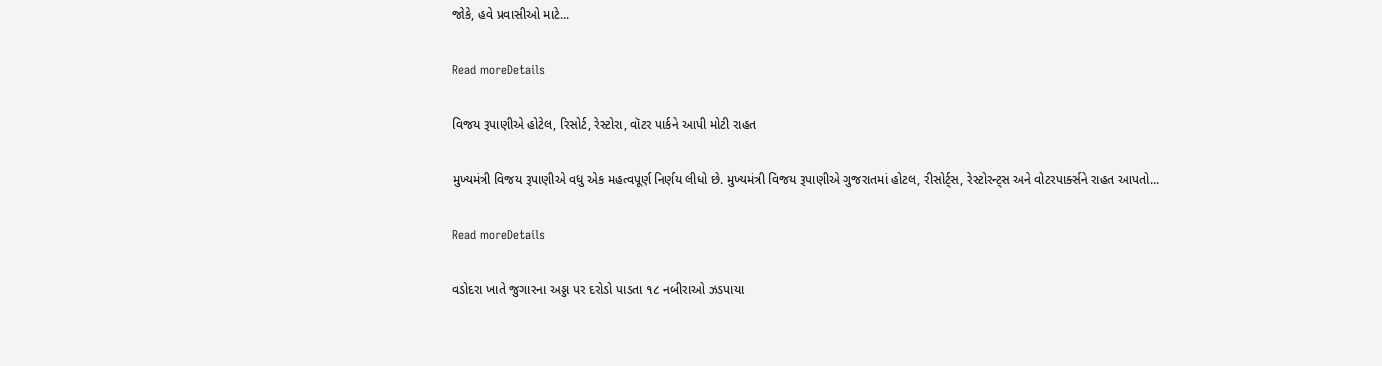જોકે, હવે પ્રવાસીઓ માટે...

Read moreDetails

વિજય રૂપાણીએ હોટેલ, રિસોર્ટ, રેસ્ટોરા, વૉટર પાર્કને આપી મોટી રાહત

મુખ્યમંત્રી વિજય રૂપાણીએ વધુ એક મહત્વપૂર્ણ નિર્ણય લીધો છે. મુખ્યમંત્રી વિજય રૂપાણીએ ગુજરાતમાં હોટલ, રીસોર્ટ્સ, રેસ્ટોરન્ટ્સ અને વોટરપાર્ક્સને રાહત આપતો...

Read moreDetails

વડોદરા ખાતે જુગારના અડ્ડા પર દરોડો પાડતા ૧૮ નબીરાઓ ઝડપાયા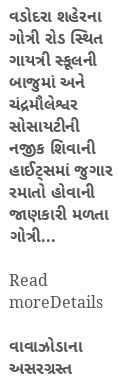વડોદરા શહેરના ગોત્રી રોડ સ્થિત ગાયત્રી સ્કૂલની બાજુમાં અને ચંદ્રમૌલેશ્વર સોસાયટીની નજીક શિવાની હાઈટ્‌સમાં જુગાર રમાતો હોવાની જાણકારી મળતા ગોત્રી...

Read moreDetails

વાવાઝોડાના અસરગ્રસ્ત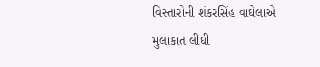વિસ્તારોની શંકરસિંહ વાઘેલાએ મુલાકાત લીધી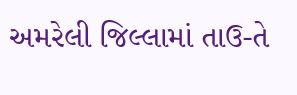અમરેલી જિલ્લામાં તાઉ-તે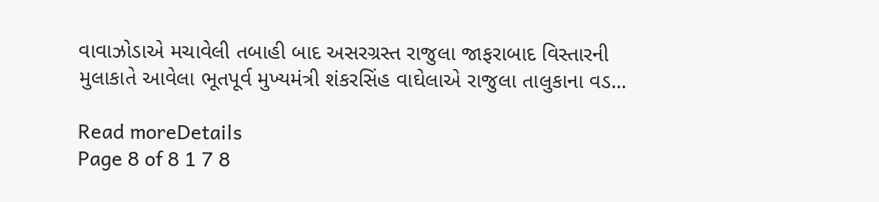વાવાઝોડાએ મચાવેલી તબાહી બાદ અસરગ્રસ્ત રાજુલા જાફરાબાદ વિસ્તારની મુલાકાતે આવેલા ભૂતપૂર્વ મુખ્યમંત્રી શંકરસિંહ વાઘેલાએ રાજુલા તાલુકાના વડ...

Read moreDetails
Page 8 of 8 1 7 8